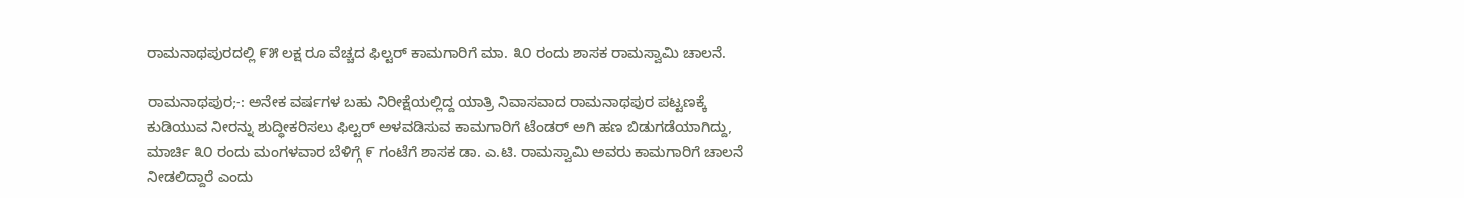ರಾಮನಾಥಪುರದಲ್ಲಿ ೯೫ ಲಕ್ಷ ರೂ ವೆಚ್ಚದ ಫಿಲ್ಟರ್ ಕಾಮಗಾರಿಗೆ ಮಾ. ೩೦ ರಂದು ಶಾಸಕ ರಾಮಸ್ವಾಮಿ ಚಾಲನೆ.

ರಾಮನಾಥಪುರ;-: ಅನೇಕ ವರ್ಷಗಳ ಬಹು ನಿರೀಕ್ಷೆಯಲ್ಲಿದ್ದ ಯಾತ್ರಿ ನಿವಾಸವಾದ ರಾಮನಾಥಪುರ ಪಟ್ಟಣಕ್ಕೆ ಕುಡಿಯುವ ನೀರನ್ನು ಶುದ್ಧೀಕರಿಸಲು ಫಿಲ್ಟರ್ ಅಳವಡಿಸುವ ಕಾಮಗಾರಿಗೆ ಟೆಂಡರ್ ಅಗಿ ಹಣ ಬಿಡುಗಡೆಯಾಗಿದ್ದು, ಮಾರ್ಚಿ ೩೦ ರಂದು ಮಂಗಳವಾರ ಬೆಳಿಗ್ಗೆ ೯ ಗಂಟೆಗೆ ಶಾಸಕ ಡಾ. ಎ.ಟಿ. ರಾಮಸ್ವಾಮಿ ಅವರು ಕಾಮಗಾರಿಗೆ ಚಾಲನೆ ನೀಡಲಿದ್ದಾರೆ ಎಂದು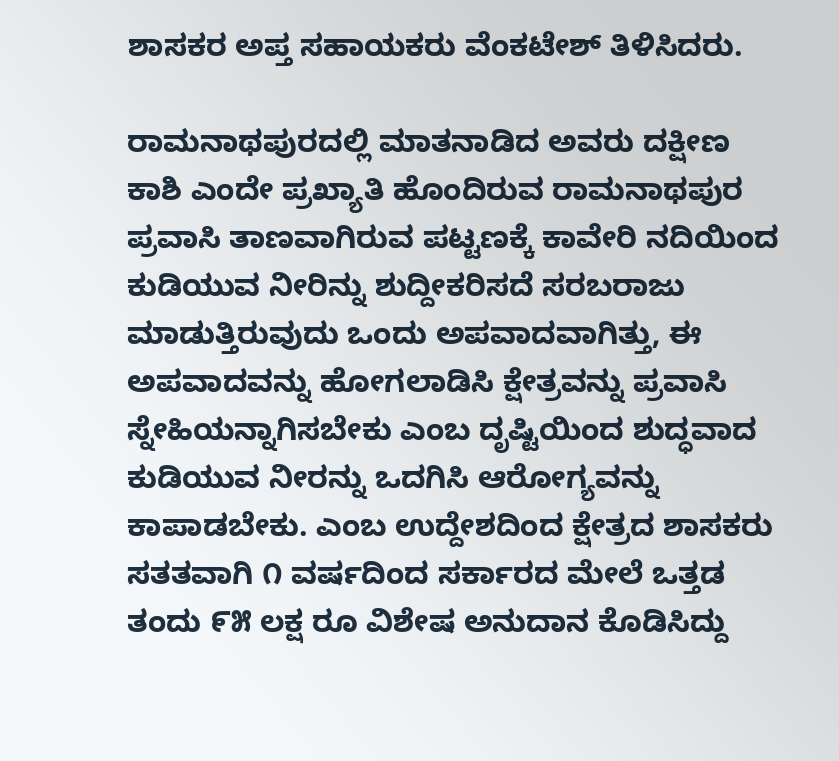ಶಾಸಕರ ಅಪ್ತ ಸಹಾಯಕರು ವೆಂಕಟೇಶ್ ತಿಳಿಸಿದರು.

ರಾಮನಾಥಪುರದಲ್ಲಿ ಮಾತನಾಡಿದ ಅವರು ದಕ್ಷೀಣ ಕಾಶಿ ಎಂದೇ ಪ್ರಖ್ಯಾತಿ ಹೊಂದಿರುವ ರಾಮನಾಥಪುರ ಪ್ರವಾಸಿ ತಾಣವಾಗಿರುವ ಪಟ್ಟಣಕ್ಕೆ ಕಾವೇರಿ ನದಿಯಿಂದ ಕುಡಿಯುವ ನೀರಿನ್ನು ಶುದ್ದೀಕರಿಸದೆ ಸರಬರಾಜು ಮಾಡುತ್ತಿರುವುದು ಒಂದು ಅಪವಾದವಾಗಿತ್ತು, ಈ ಅಪವಾದವನ್ನು ಹೋಗಲಾಡಿಸಿ ಕ್ಷೇತ್ರವನ್ನು ಪ್ರವಾಸಿ ಸ್ನೇಹಿಯನ್ನಾಗಿಸಬೇಕು ಎಂಬ ದೃಷ್ಟಿಯಿಂದ ಶುದ್ಧವಾದ ಕುಡಿಯುವ ನೀರನ್ನು ಒದಗಿಸಿ ಆರೋಗ್ಯವನ್ನು ಕಾಪಾಡಬೇಕು. ಎಂಬ ಉದ್ದೇಶದಿಂದ ಕ್ಷೇತ್ರದ ಶಾಸಕರು ಸತತವಾಗಿ ೧ ವರ್ಷದಿಂದ ಸರ್ಕಾರದ ಮೇಲೆ ಒತ್ತಡ ತಂದು ೯೫ ಲಕ್ಷ ರೂ ವಿಶೇಷ ಅನುದಾನ ಕೊಡಿಸಿದ್ದು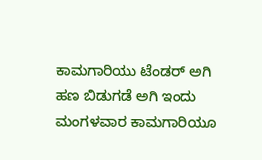ಕಾಮಗಾರಿಯು ಟೆಂಡರ್ ಅಗಿ ಹಣ ಬಿಡುಗಡೆ ಅಗಿ ಇಂದು ಮಂಗಳವಾರ ಕಾಮಗಾರಿಯೂ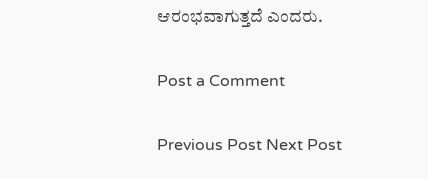ಆರಂಭವಾಗುತ್ತದೆ ಎಂದರು.

Post a Comment

Previous Post Next Post